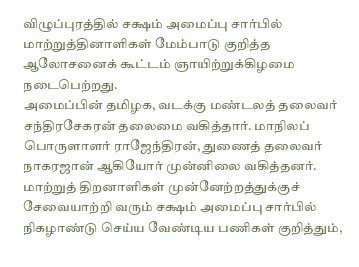விழுப்புரத்தில் சக்ஷம் அமைப்பு சார்பில் மாற்றுத்தினாளிகள் மேம்பாடு குறித்த ஆலோசனைக் கூட்டம் ஞாயிற்றுக்கிழமை நடைபெற்றது.
அமைப்பின் தமிழக, வடக்கு மண்டலத் தலைவர் சந்திரசேகரன் தலைமை வகித்தார். மாநிலப் பொருளாளர் ராஜேந்திரன், துணைத் தலைவர் நாகரஜான் ஆகியோர் முன்னிலை வகித்தனர்.
மாற்றுத் திறனாளிகள் முன்னேற்றத்துக்குச் சேவையாற்றி வரும் சக்ஷம் அமைப்பு சார்பில் நிகழாண்டு செய்ய வேண்டிய பணிகள் குறித்தும்,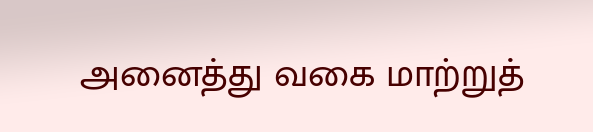அனைத்து வகை மாற்றுத்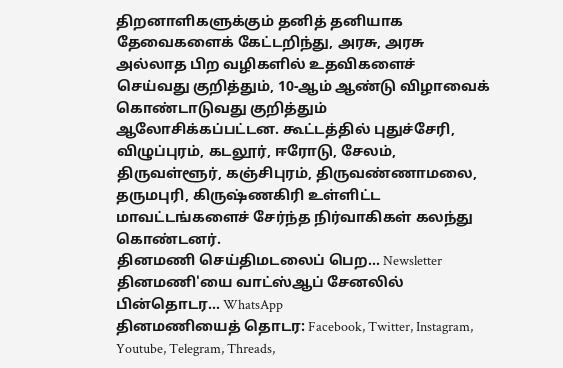திறனாளிகளுக்கும் தனித் தனியாக தேவைகளைக் கேட்டறிந்து, அரசு, அரசு அல்லாத பிற வழிகளில் உதவிகளைச் செய்வது குறித்தும், 10-ஆம் ஆண்டு விழாவைக் கொண்டாடுவது குறித்தும் ஆலோசிக்கப்பட்டன. கூட்டத்தில் புதுச்சேரி, விழுப்புரம், கடலூர், ஈரோடு, சேலம், திருவள்ளூர், கஞ்சிபுரம், திருவண்ணாமலை, தருமபுரி, கிருஷ்ணகிரி உள்ளிட்ட மாவட்டங்களைச் சேர்ந்த நிர்வாகிகள் கலந்து கொண்டனர்.
தினமணி செய்திமடலைப் பெற... Newsletter
தினமணி'யை வாட்ஸ்ஆப் சேனலில் பின்தொடர... WhatsApp
தினமணியைத் தொடர: Facebook, Twitter, Instagram, Youtube, Telegram, Threads,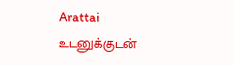Arattai
உடனுக்குடன்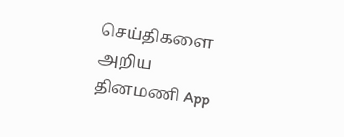செய்திகளை அறிய தினமணி App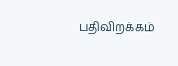பதிவிறக்கம்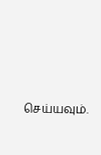செய்யவும்.